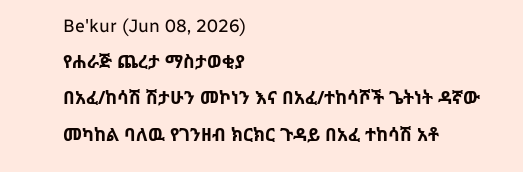Be'kur (Jun 08, 2026)
የሐራጅ ጨረታ ማስታወቂያ
በአፈ/ከሳሽ ሽታሁን መኮነን እና በአፈ/ተከሳሾች ጌትነት ዳኛው መካከል ባለዉ የገንዘብ ክርክር ጉዳይ በአፈ ተከሳሽ አቶ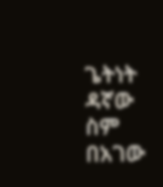ጌትነት ዳኛው ስም በአገው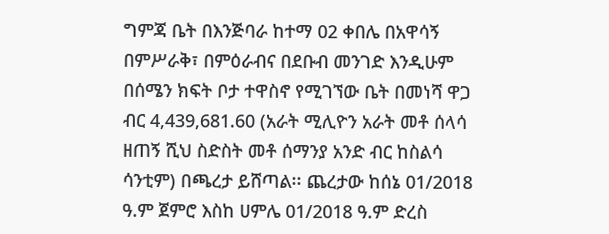ግምጃ ቤት በእንጅባራ ከተማ 02 ቀበሌ በአዋሳኝ በምሥራቅ፣ በምዕራብና በደቡብ መንገድ እንዲሁም በሰሜን ክፍት ቦታ ተዋስኖ የሚገኘው ቤት በመነሻ ዋጋ ብር 4,439,681.60 (አራት ሚሊዮን አራት መቶ ሰላሳ ዘጠኝ ሺህ ስድስት መቶ ሰማንያ አንድ ብር ከስልሳ ሳንቲም) በጫረታ ይሸጣል፡፡ ጨረታው ከሰኔ 01/2018 ዓ.ም ጀምሮ እስከ ሀምሌ 01/2018 ዓ.ም ድረስ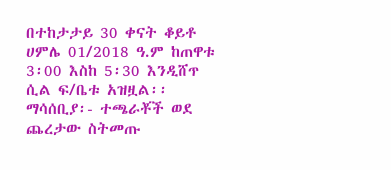በተከታታይ 30 ቀናት ቆይቶ ሀምሌ 01/2018 ዓ.ም ከጠዋቱ 3፡00 እስከ 5፡30 እንዲሸጥ ሲል ፍ/ቤቱ አዝዟል፡፡
ማሳሰቢያ፡- ተጫራቾች ወደ ጨረታው ስትመጡ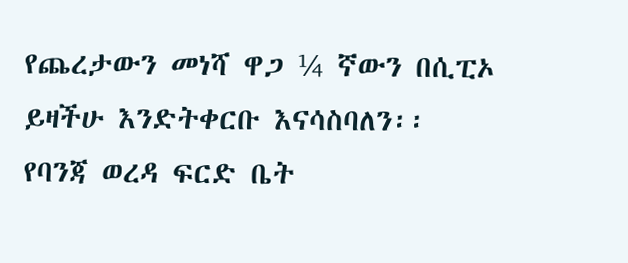የጨረታውን መነሻ ዋጋ ¼ ኛውን በሲፒኦ ይዛችሁ እንድትቀርቡ እናሳስባለን፡፡
የባንጃ ወረዳ ፍርድ ቤት